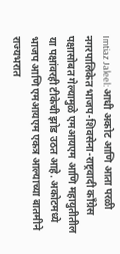Imtiaz Jaleel: आधी अकोट आणि आता परळी नगरपालिकेत भाजप-शिवसेना-राष्ट्रवादी काँग्रेस पक्षासोबत गेल्यामुळे एमआयएम आणि महायुतीतील या पक्षांवरही टीकेची झोड उठत आहे. अकोटमध्ये भाजप आणि एमआयएम एकत्र आल्याच्या बातमीने राज्यभरात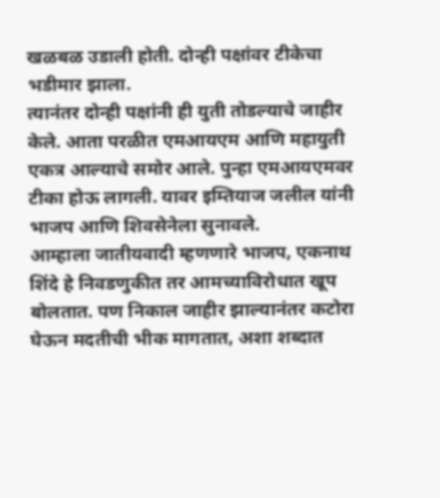खळबळ उडाली होती. दोन्ही पक्षांवर टीकेचा भडीमार झाला.
त्यानंतर दोन्ही पक्षांनी ही युती तोडल्याचे जाहीर केले. आता परळीत एमआयएम आणि महायुती एकत्र आल्याचे समोर आले. पुन्हा एमआयएमवर टीका होऊ लागली. यावर इम्तियाज जलील यांनी भाजप आणि शिवसेनेला सुनावले.
आम्हाला जातीयवादी म्हणणारे भाजप, एकनाथ शिंदे हे निवडणुकीत तर आमच्याविरोधात खूप बोलतात. पण निकाल जाहीर झाल्यानंतर कटोरा घेऊन मदतीची भीक मागतात, अशा शब्दात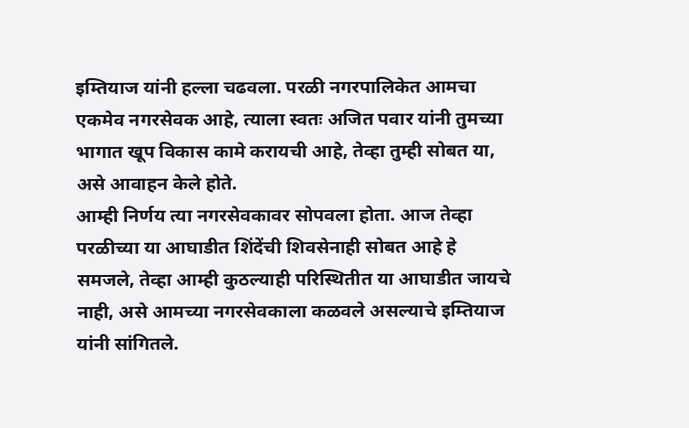इम्तियाज यांनी हल्ला चढवला. परळी नगरपालिकेत आमचा एकमेव नगरसेवक आहे, त्याला स्वतः अजित पवार यांनी तुमच्या भागात खूप विकास कामे करायची आहे, तेव्हा तुम्ही सोबत या, असे आवाहन केले होते.
आम्ही निर्णय त्या नगरसेवकावर सोपवला होता. आज तेव्हा परळीच्या या आघाडीत शिंदेंची शिवसेनाही सोबत आहे हे समजले, तेव्हा आम्ही कुठल्याही परिस्थितीत या आघाडीत जायचे नाही, असे आमच्या नगरसेवकाला कळवले असल्याचे इम्तियाज यांनी सांगितले.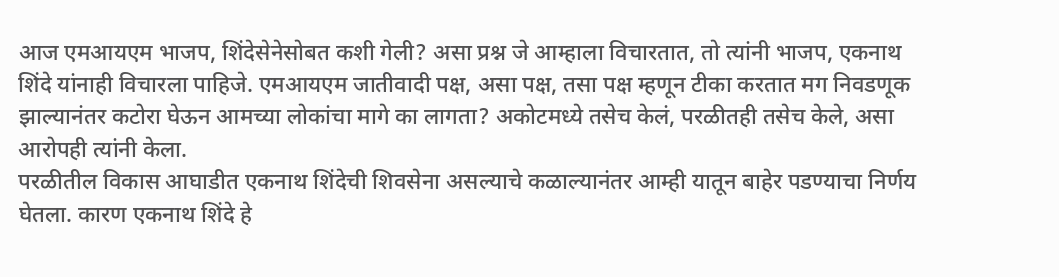आज एमआयएम भाजप, शिंदेसेनेसोबत कशी गेली? असा प्रश्न जे आम्हाला विचारतात, तो त्यांनी भाजप, एकनाथ शिंदे यांनाही विचारला पाहिजे. एमआयएम जातीवादी पक्ष, असा पक्ष, तसा पक्ष म्हणून टीका करतात मग निवडणूक झाल्यानंतर कटोरा घेऊन आमच्या लोकांचा मागे का लागता? अकोटमध्ये तसेच केलं, परळीतही तसेच केले, असा आरोपही त्यांनी केला.
परळीतील विकास आघाडीत एकनाथ शिंदेची शिवसेना असल्याचे कळाल्यानंतर आम्ही यातून बाहेर पडण्याचा निर्णय घेतला. कारण एकनाथ शिंदे हे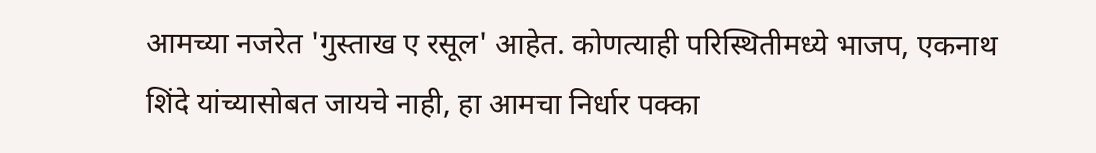आमच्या नजरेत 'गुस्ताख ए रसूल' आहेत. कोणत्याही परिस्थितीमध्ये भाजप, एकनाथ शिंदे यांच्यासोबत जायचे नाही, हा आमचा निर्धार पक्का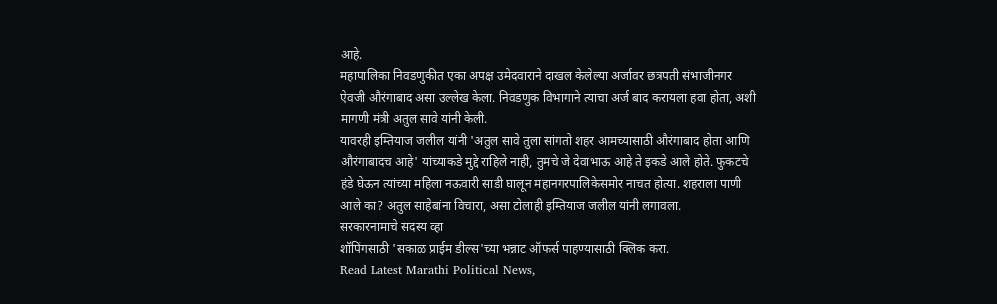आहे.
महापालिका निवडणुकीत एका अपक्ष उमेदवाराने दाखल केलेल्या अर्जावर छत्रपती संभाजीनगर ऐवजी औरंगाबाद असा उल्लेख केला. निवडणुक विभागाने त्याचा अर्ज बाद करायला हवा होता, अशी मागणी मंत्री अतुल सावे यांनी केली.
यावरही इम्तियाज जलील यांनी 'अतुल सावे तुला सांगतो शहर आमच्यासाठी औरंगाबाद होता आणि औरंगाबादच आहे' यांच्याकडे मुद्दे राहिले नाही, तुमचे जे देवाभाऊ आहे ते इकडे आले होते. फुकटचे हंडे घेऊन त्यांच्या महिला नऊवारी साडी घालून महानगरपालिकेसमोर नाचत होत्या. शहराला पाणी आले का? अतुल साहेबांना विचारा, असा टोलाही इम्तियाज जलील यांनी लगावला.
सरकारनामाचे सदस्य व्हा
शॉपिंगसाठी 'सकाळ प्राईम डील्स'च्या भन्नाट ऑफर्स पाहण्यासाठी क्लिक करा.
Read Latest Marathi Political News,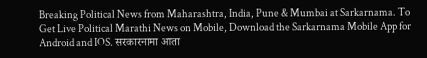Breaking Political News from Maharashtra, India, Pune & Mumbai at Sarkarnama. To Get Live Political Marathi News on Mobile, Download the Sarkarnama Mobile App for Android and IOS. सरकारनामा आता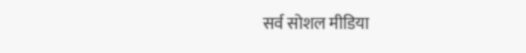सर्व सोशल मीडिया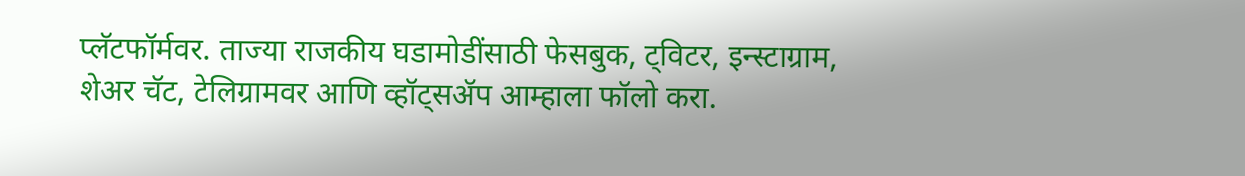प्लॅटफॉर्मवर. ताज्या राजकीय घडामोडींसाठी फेसबुक, ट्विटर, इन्स्टाग्राम, शेअर चॅट, टेलिग्रामवर आणि व्हॉट्सॲप आम्हाला फॉलो करा.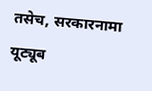तसेच, सरकारनामा यूट्यूब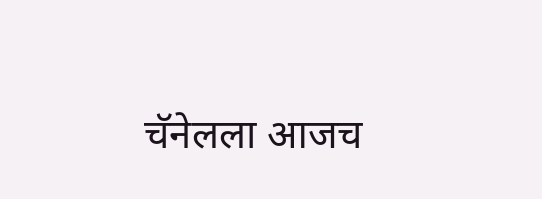चॅनेलला आजच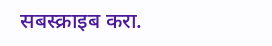सबस्क्राइब करा.